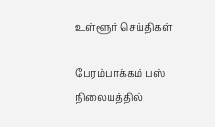உள்ளூர் செய்திகள்

பேரம்பாக்கம் பஸ் நிலையத்தில்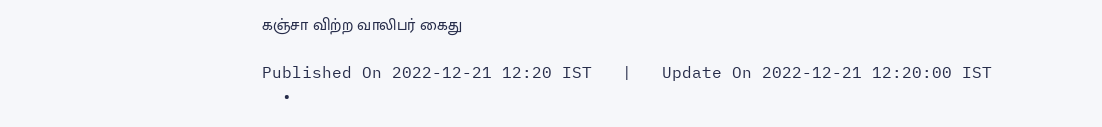கஞ்சா விற்ற வாலிபர் கைது

Published On 2022-12-21 12:20 IST   |   Update On 2022-12-21 12:20:00 IST
  •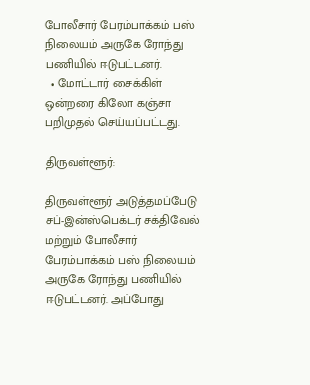போலீசார் பேரம்பாக்கம் பஸ் நிலையம் அருகே ரோந்து பணியில் ஈடுபட்டனர்.
  • மோட்டார் சைக்கிள் ஒன்றரை கிலோ கஞ்சா பறிமுதல் செய்யப்பட்டது.

திருவள்ளூர்:

திருவள்ளூர் அடுத்தமப்பேடு சப்-இன்ஸ்பெக்டர் சக்திவேல் மற்றும் போலீசார் பேரம்பாக்கம் பஸ் நிலையம் அருகே ரோந்து பணியில் ஈடுபட்டனர். அப்போது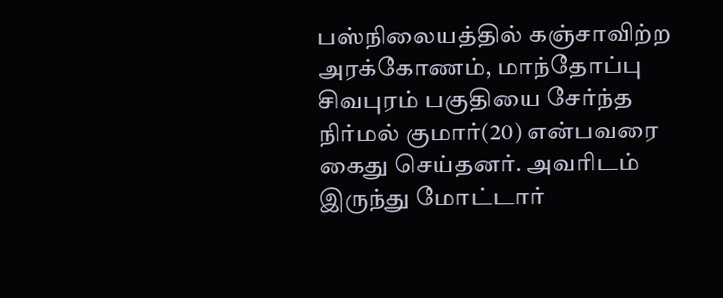பஸ்நிலையத்தில் கஞ்சாவிற்ற அரக்கோணம், மாந்தோப்பு சிவபுரம் பகுதியை சேர்ந்த நிர்மல் குமார்(20) என்பவரை கைது செய்தனர். அவரிடம் இருந்து மோட்டார்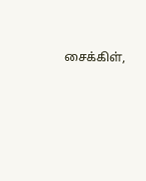சைக்கிள்,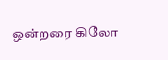ஒன்றரை கிலோ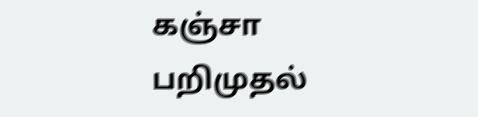கஞ்சா பறிமுதல்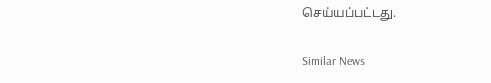செய்யப்பட்டது.

Similar News